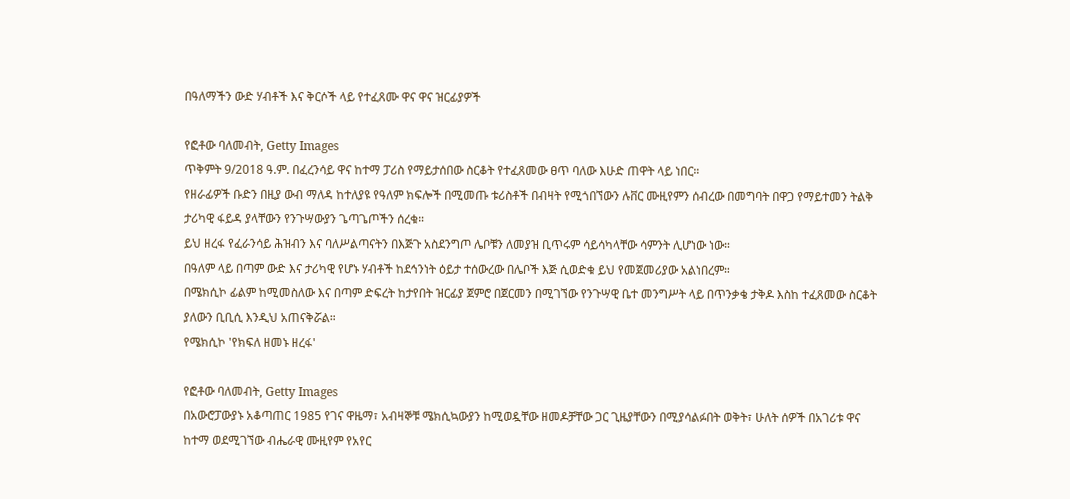በዓለማችን ውድ ሃብቶች እና ቅርሶች ላይ የተፈጸሙ ዋና ዋና ዝርፊያዎች

የፎቶው ባለመብት, Getty Images
ጥቅምት 9/2018 ዓ.ም. በፈረንሳይ ዋና ከተማ ፓሪስ የማይታሰበው ስርቆት የተፈጸመው ፀጥ ባለው እሁድ ጠዋት ላይ ነበር።
የዘራፊዎች ቡድን በዚያ ውብ ማለዳ ከተለያዩ የዓለም ክፍሎች በሚመጡ ቱሪስቶች በብዛት የሚጎበኘውን ሉቨር ሙዚየምን ሰብረው በመግባት በዋጋ የማይተመን ትልቅ ታሪካዊ ፋይዳ ያላቸውን የንጉሣውያን ጌጣጌጦችን ሰረቁ።
ይህ ዘረፋ የፈራንሳይ ሕዝብን እና ባለሥልጣናትን በእጅጉ አስደንግጦ ሌቦቹን ለመያዝ ቢጥሩም ሳይሳካላቸው ሳምንት ሊሆነው ነው።
በዓለም ላይ በጣም ውድ እና ታሪካዊ የሆኑ ሃብቶች ከደኅንነት ዕይታ ተሰውረው በሌቦች እጅ ሲወድቁ ይህ የመጀመሪያው አልነበረም።
በሜክሲኮ ፊልም ከሚመስለው እና በጣም ድፍረት ከታየበት ዝርፊያ ጀምሮ በጀርመን በሚገኘው የንጉሣዊ ቤተ መንግሥት ላይ በጥንቃቄ ታቅዶ እስከ ተፈጸመው ስርቆት ያለውን ቢቢሲ እንዲህ አጠናቅሯል።
የሜክሲኮ 'የክፍለ ዘመኑ ዘረፋ'

የፎቶው ባለመብት, Getty Images
በአውሮፓውያኑ አቆጣጠር 1985 የገና ዋዜማ፣ አብዛኞቹ ሜክሲኳውያን ከሚወዷቸው ዘመዶቻቸው ጋር ጊዜያቸውን በሚያሳልፉበት ወቅት፣ ሁለት ሰዎች በአገሪቱ ዋና ከተማ ወደሚገኘው ብሔራዊ ሙዚየም የአየር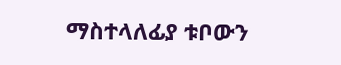ማስተላለፊያ ቱቦውን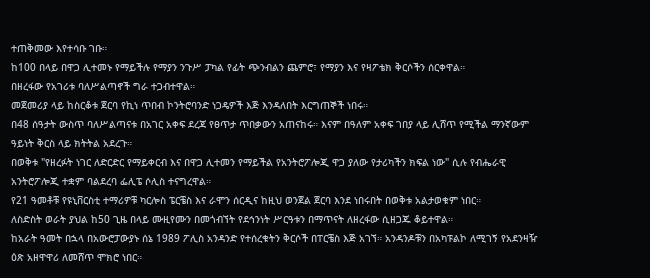ተጠቅመው እየተሳቡ ገቡ።
ከ100 በላይ በዋጋ ሊተመኑ የማይችሉ የማያን ንጉሥ ፓካል የፊት ጭንብልን ጨምሮ፣ የማያን እና የዛፖቴክ ቅርሶችን ሰርቀዋል።
በዘረፋው የአገሪቱ ባለሥልጣኖች ግራ ተጋብተዋል።
መጀመሪያ ላይ ከስርቆቱ ጀርባ የኪነ ጥበብ ኮንትሮባንድ ነጋዴዎች እጅ እንዳለበት እርግጠኞች ነበሩ።
በ48 ሰዓታት ውስጥ ባለሥልጣናቱ በአገር አቀፍ ደረጃ የፀጥታ ጥበቃውን አጠናከሩ። እናም በዓለም አቀፍ ገበያ ላይ ሊሸጥ የሚችል ማንኛውም ዓይነት ቅርስ ላይ ክትትል አደረጉ።
በወቅቱ "የዘረፉት ነገር ለድርድር የማይቀርብ እና በዋጋ ሊተመን የማይችል የአንትሮፖሎጂ ዋጋ ያለው የታሪካችን ክፍል ነው" ሲሉ የብሔራዊ አንትሮፖሎጂ ተቋም ባልደረባ ፌሊፔ ሶሊስ ተናግረዋል።
የ21 ዓመቶቹ የዩኒቨርስቲ ተማሪዎቹ ካርሎስ ፔርቼስ እና ራሞን ሰርዲና ከዚህ ወንጀል ጀርባ እንደ ነበሩበት በወቅቱ አልታወቁም ነበር።
ለስድስት ወራት ያህል ከ50 ጊዜ በላይ ሙዚየሙን በመጎብኘት የደኅንነት ሥርዓቱን በማጥናት ለዘረፋው ሲዘጋጁ ቆይተዋል።
ከአራት ዓመት በኋላ በአውሮፓውያኑ ሰኔ 1989 ፖሊስ አንዳንድ የተሰረቁትን ቅርሶች በፐርቼስ እጅ አገኘ። አንዳንዶቹን በአካፑልኮ ለሚገኝ የአደንዛዥ ዕጽ አዘዋዋሪ ለመሸጥ ሞክሮ ነበር።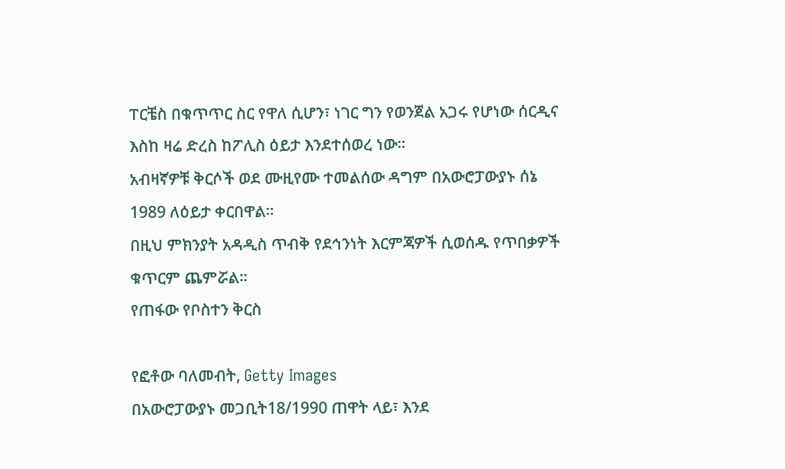ፐርቼስ በቁጥጥር ስር የዋለ ሲሆን፣ ነገር ግን የወንጀል አጋሩ የሆነው ሰርዲና እስከ ዛሬ ድረስ ከፖሊስ ዕይታ እንደተሰወረ ነው።
አብዛኛዎቹ ቅርሶች ወደ ሙዚየሙ ተመልሰው ዳግም በአውሮፓውያኑ ሰኔ 1989 ለዕይታ ቀርበዋል።
በዚህ ምክንያት አዳዲስ ጥብቅ የደኅንነት እርምጃዎች ሲወሰዱ የጥበቃዎች ቁጥርም ጨምሯል።
የጠፋው የቦስተን ቅርስ

የፎቶው ባለመብት, Getty Images
በአውሮፓውያኑ መጋቢት18/1990 ጠዋት ላይ፣ እንደ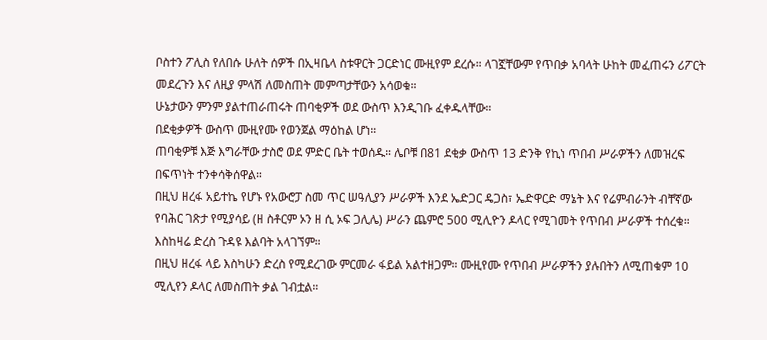ቦስተን ፖሊስ የለበሱ ሁለት ሰዎች በኢዛቤላ ስቱዋርት ጋርድነር ሙዚየም ደረሱ። ላገኟቸውም የጥበቃ አባላት ሁከት መፈጠሩን ሪፖርት መደረጉን እና ለዚያ ምላሽ ለመስጠት መምጣታቸውን አሳወቁ።
ሁኔታውን ምንም ያልተጠራጠሩት ጠባቂዎች ወደ ውስጥ እንዲገቡ ፈቀዱላቸው።
በደቂቃዎች ውስጥ ሙዚየሙ የወንጀል ማዕከል ሆነ።
ጠባቂዎቹ እጅ እግራቸው ታስሮ ወደ ምድር ቤት ተወሰዱ። ሌቦቹ በ81 ደቂቃ ውስጥ 13 ድንቅ የኪነ ጥበብ ሥራዎችን ለመዝረፍ በፍጥነት ተንቀሳቅሰዋል።
በዚህ ዘረፋ አይተኬ የሆኑ የአውሮፓ ስመ ጥር ሠዓሊያን ሥራዎች እንደ ኤድጋር ዴጋስ፣ ኤድዋርድ ማኔት እና የሬምብራንት ብቸኛው የባሕር ገጽታ የሚያሳይ (ዘ ስቶርም ኦን ዘ ሲ ኦፍ ጋሊሌ) ሥራን ጨምሮ 500 ሚሊዮን ዶላር የሚገመት የጥበብ ሥራዎች ተሰረቁ።
እስከዛሬ ድረስ ጉዳዩ እልባት አላገኘም።
በዚህ ዘረፋ ላይ እስካሁን ድረስ የሚደረገው ምርመራ ፋይል አልተዘጋም። ሙዚየሙ የጥበብ ሥራዎችን ያሉበትን ለሚጠቁም 10 ሚሊየን ዶላር ለመስጠት ቃል ገብቷል።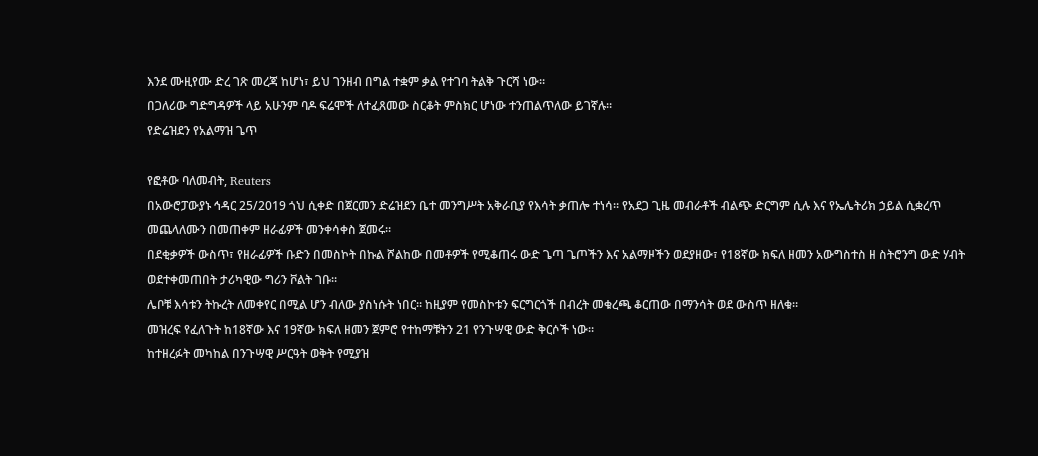እንደ ሙዚየሙ ድረ ገጽ መረጃ ከሆነ፣ ይህ ገንዘብ በግል ተቋም ቃል የተገባ ትልቅ ጉርሻ ነው።
በጋለሪው ግድግዳዎች ላይ አሁንም ባዶ ፍሬሞች ለተፈጸመው ስርቆት ምስክር ሆነው ተንጠልጥለው ይገኛሉ።
የድሬዝደን የአልማዝ ጌጥ

የፎቶው ባለመብት, Reuters
በአውሮፓውያኑ ኅዳር 25/2019 ጎህ ሲቀድ በጀርመን ድሬዝደን ቤተ መንግሥት አቅራቢያ የእሳት ቃጠሎ ተነሳ። የአደጋ ጊዜ መብራቶች ብልጭ ድርግም ሲሉ እና የኤሌትሪክ ኃይል ሲቋረጥ መጨላለሙን በመጠቀም ዘራፊዎች መንቀሳቀስ ጀመሩ።
በደቂቃዎች ውስጥ፣ የዘራፊዎች ቡድን በመስኮት በኩል ሾልከው በመቶዎች የሚቆጠሩ ውድ ጌጣ ጌጦችን እና አልማዞችን ወደያዘው፣ የ18ኛው ክፍለ ዘመን አውግስተስ ዘ ስትሮንግ ውድ ሃብት ወደተቀመጠበት ታሪካዊው ግሪን ቮልት ገቡ።
ሌቦቹ እሳቱን ትኩረት ለመቀየር በሚል ሆን ብለው ያስነሱት ነበር። ከዚያም የመስኮቱን ፍርግርጎች በብረት መቁረጫ ቆርጠው በማንሳት ወደ ውስጥ ዘለቁ።
መዝረፍ የፈለጉት ከ18ኛው እና 19ኛው ክፍለ ዘመን ጀምሮ የተከማቹትን 21 የንጉሣዊ ውድ ቅርሶች ነው።
ከተዘረፉት መካከል በንጉሣዊ ሥርዓት ወቅት የሚያዝ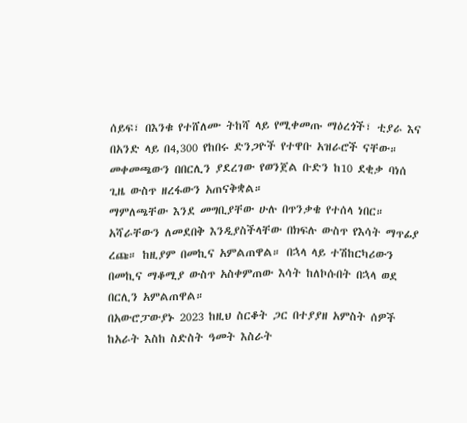ሰይፍ፣ በእንቁ የተሸለሙ ትከሻ ላይ የሚቀመጡ ማዕረጎች፣ ቲያራ እና በአንድ ላይ በ4,300 የከበሩ ድንጋዮች የተዋቡ አዝራሮች ናቸው።
መቀመጫውን በበርሊን ያደረገው የወንጀል ቡድን ከ10 ደቂቃ ባነሰ ጊዜ ውስጥ ዘረፋውን አጠናቅቋል።
ማምለጫቸው እንደ መግቢያቸው ሁሉ በጥንቃቄ የተሰላ ነበር። አሻራቸውን ለመደበቅ እንዲያስችላቸው በክፍሉ ውስጥ የእሳት ማጥፊያ ረጩ። ከዚያም በመኪና አምልጠዋል። በኋላ ላይ ተሽከርካሪውን በመኪና ማቆሚያ ውስጥ አስቀምጠው እሳት ከለኮሱበት በኋላ ወደ በርሊን አምልጠዋል።
በአውሮፓውያኑ 2023 ከዚህ ስርቆት ጋር በተያያዘ አምስት ሰዎች ከአራት እስከ ስድስት ዓመት እስራት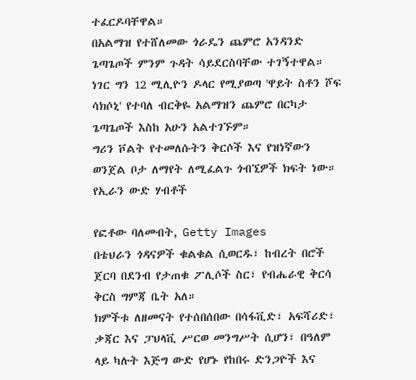ተፈርዶባቸዋል።
በአልማዝ የተሸለመው ጎራዴን ጨምሮ አንዳንድ ጌጣጌጦች ምንም ጉዳት ሳይደርስባቸው ተገኝተዋል።
ነገር ግን 12 ሚሊዮን ዶላር የሚያወጣ 'ዋይት ስቶን ሾፍ ሳክሶኒ' የተባለ ብርቅዬ አልማዝን ጨምሮ በርካታ ጌጣጌጦች እስከ አሁን አልተገኙም።
ግሪን ቮልት የተመለሱትን ቅርሶች እና የዝነኛውን ወንጀል ቦታ ለማየት ለሚፈልጉ ጎብኚዎች ክፍት ነው።
የኢራን ውድ ሃብቶች

የፎቶው ባለመብት, Getty Images
በቴህራን ጎዳናዎች ቁልቁል ሲወርዱ፣ ከብረት በሮች ጀርባ በደንብ የታጠቁ ፖሊሶች ስር፣ የብሔራዊ ቅርሳ ቅርስ ግምጃ ቤት አለ።
ክምችቱ ለዘመናት የተሰበሰበው በሳፋቪድ፣ አፍሻሪድ፣ ቃጃር እና ፓህላቪ ሥርወ መንግሥት ሲሆን፣ በዓለም ላይ ካሉት እጅግ ውድ የሆኑ የከበሩ ድንጋዮች እና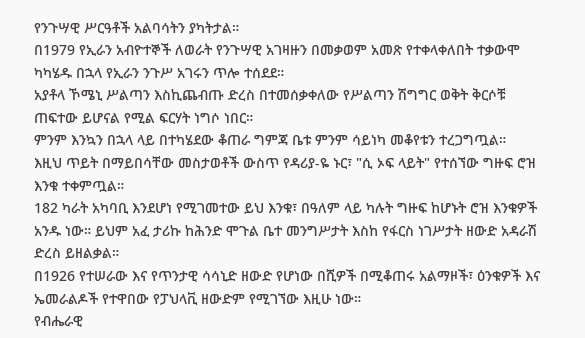የንጉሣዊ ሥርዓቶች አልባሳትን ያካትታል።
በ1979 የኢራን አብዮተኞች ለወራት የንጉሣዊ አገዛዙን በመቃወም አመጽ የተቀላቀለበት ተቃውሞ ካካሄዱ በኋላ የኢራን ንጉሥ አገሩን ጥሎ ተሰደደ።
አያቶላ ኾሜኒ ሥልጣን እስኪጨብጡ ድረስ በተመሰቃቀለው የሥልጣን ሽግግር ወቅት ቅርሶቹ ጠፍተው ይሆናል የሚል ፍርሃት ነግሶ ነበር።
ምንም እንኳን በኋላ ላይ በተካሄደው ቆጠራ ግምጃ ቤቱ ምንም ሳይነካ መቆየቱን ተረጋግጧል።
እዚህ ጥይት በማይበሳቸው መስታወቶች ውስጥ የዳሪያ-ዬ ኑር፣ "ሲ ኦፍ ላይት" የተሰኘው ግዙፍ ሮዝ እንቁ ተቀምጧል።
182 ካራት አካባቢ እንደሆነ የሚገመተው ይህ እንቁ፣ በዓለም ላይ ካሉት ግዙፍ ከሆኑት ሮዝ እንቁዎች አንዱ ነው። ይህም አፈ ታሪኩ ከሕንድ ሞጉል ቤተ መንግሥታት እስከ የፋርስ ነገሥታት ዘውድ አዳራሽ ድረስ ይዘልቃል።
በ1926 የተሠራው እና የጥንታዊ ሳሳኒድ ዘውድ የሆነው በሺዎች በሚቆጠሩ አልማዞች፣ ዕንቁዎች እና ኤመራልዶች የተዋበው የፓህላቪ ዘውድም የሚገኘው እዚሁ ነው።
የብሔራዊ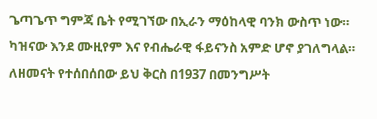ጌጣጌጥ ግምጃ ቤት የሚገኘው በኢራን ማዕከላዊ ባንክ ውስጥ ነው። ካዝናው እንደ ሙዚየም እና የብሔራዊ ፋይናንስ አምድ ሆኖ ያገለግላል።
ለዘመናት የተሰበሰበው ይህ ቅርስ በ1937 በመንግሥት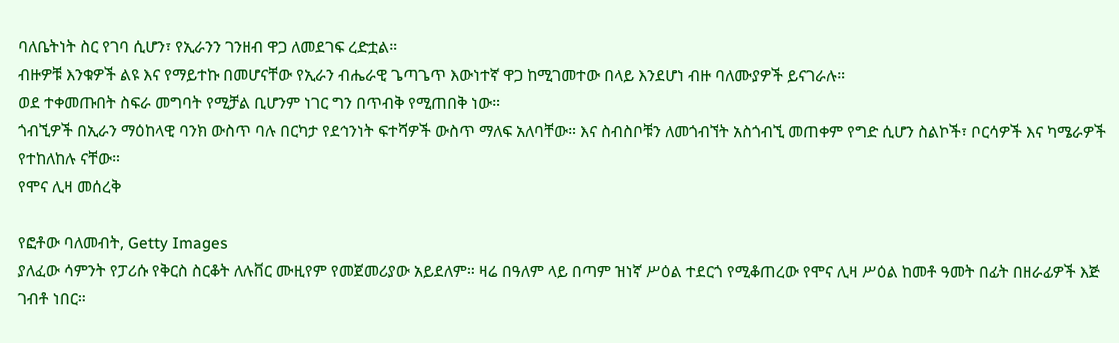ባለቤትነት ስር የገባ ሲሆን፣ የኢራንን ገንዘብ ዋጋ ለመደገፍ ረድቷል።
ብዙዎቹ እንቁዎች ልዩ እና የማይተኩ በመሆናቸው የኢራን ብሔራዊ ጌጣጌጥ እውነተኛ ዋጋ ከሚገመተው በላይ እንደሆነ ብዙ ባለሙያዎች ይናገራሉ።
ወደ ተቀመጡበት ስፍራ መግባት የሚቻል ቢሆንም ነገር ግን በጥብቅ የሚጠበቅ ነው።
ጎብኚዎች በኢራን ማዕከላዊ ባንክ ውስጥ ባሉ በርካታ የደኅንነት ፍተሻዎች ውስጥ ማለፍ አለባቸው። እና ስብስቦቹን ለመጎብኘት አስጎብኚ መጠቀም የግድ ሲሆን ስልኮች፣ ቦርሳዎች እና ካሜራዎች የተከለከሉ ናቸው።
የሞና ሊዛ መሰረቅ

የፎቶው ባለመብት, Getty Images
ያለፈው ሳምንት የፓሪሱ የቅርስ ስርቆት ለሉቨር ሙዚየም የመጀመሪያው አይደለም። ዛሬ በዓለም ላይ በጣም ዝነኛ ሥዕል ተደርጎ የሚቆጠረው የሞና ሊዛ ሥዕል ከመቶ ዓመት በፊት በዘራፊዎች እጅ ገብቶ ነበር።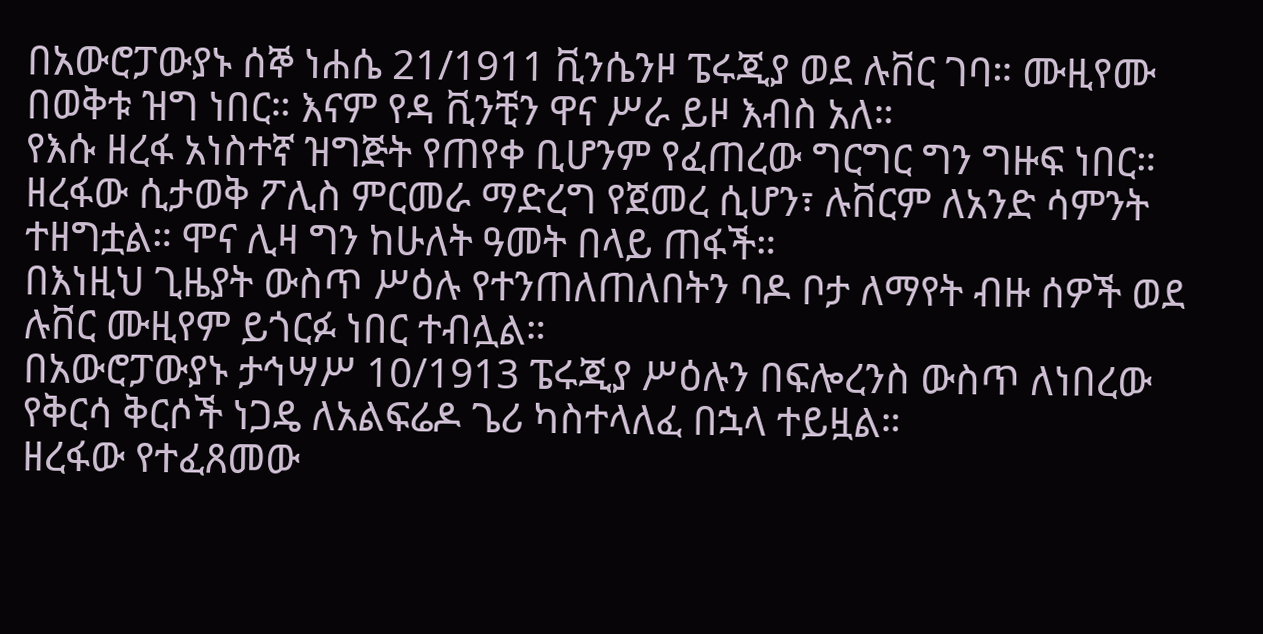በአውሮፓውያኑ ሰኞ ነሐሴ 21/1911 ቪንሴንዞ ፔሩጂያ ወደ ሉቨር ገባ። ሙዚየሙ በወቅቱ ዝግ ነበር። እናም የዳ ቪንቺን ዋና ሥራ ይዞ እብስ አለ።
የእሱ ዘረፋ አነስተኛ ዝግጅት የጠየቀ ቢሆንም የፈጠረው ግርግር ግን ግዙፍ ነበር።
ዘረፋው ሲታወቅ ፖሊስ ምርመራ ማድረግ የጀመረ ሲሆን፣ ሉቨርም ለአንድ ሳምንት ተዘግቷል። ሞና ሊዛ ግን ከሁለት ዓመት በላይ ጠፋች።
በእነዚህ ጊዜያት ውስጥ ሥዕሉ የተንጠለጠለበትን ባዶ ቦታ ለማየት ብዙ ሰዎች ወደ ሉቨር ሙዚየም ይጎርፉ ነበር ተብሏል።
በአውሮፓውያኑ ታኅሣሥ 10/1913 ፔሩጂያ ሥዕሉን በፍሎረንስ ውስጥ ለነበረው የቅርሳ ቅርሶች ነጋዴ ለአልፍሬዶ ጌሪ ካስተላለፈ በኋላ ተይዟል።
ዘረፋው የተፈጸመው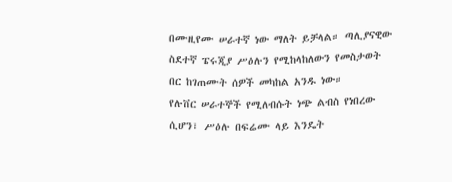በሙዚየሙ ሠራተኛ ነው ማለት ይቻላል። ጣሊያናዊው ስደተኛ ፔሩጂያ ሥዕሉን የሚከላከለውን የመስታወት በር ከገጠሙት ሰዎች መካከል አንዱ ነው።
የሉቨር ሠራተኞች የሚለብሱት ነጭ ልብስ የነበረው ሲሆን፣ ሥዕሉ በፍሬሙ ላይ እንዴት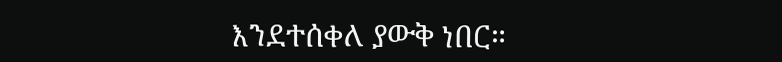እንደተሰቀለ ያውቅ ነበር።